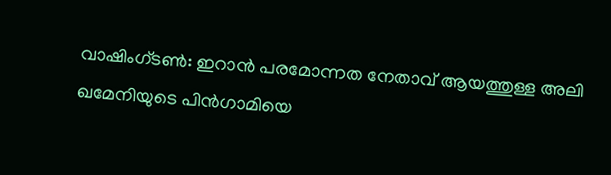വാഷിംഗ്ടൺ: ഇറാൻ പരമോന്നത നേതാവ് ആയത്തുള്ള അലി ഖമേനിയുടെ പിൻഗാമിയെ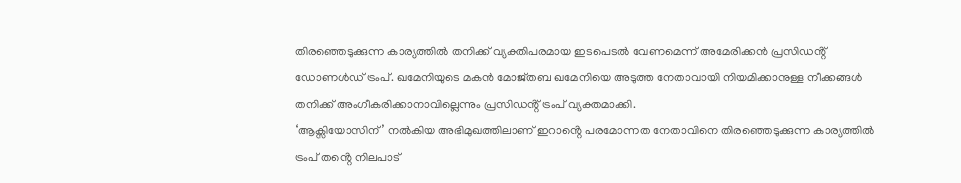തിരഞ്ഞെടുക്കുന്ന കാര്യത്തിൽ തനിക്ക് വ്യക്തിപരമായ ഇടപെടൽ വേണമെന്ന് അമേരിക്കൻ പ്രസിഡൻ്റ് ഡോണൾഡ് ട്രംപ്. ഖമേനിയുടെ മകൻ മോജ്തബ ഖമേനിയെ അടുത്ത നേതാവായി നിയമിക്കാനുള്ള നീക്കങ്ങൾ തനിക്ക് അംഗീകരിക്കാനാവില്ലെന്നും പ്രസിഡൻ്റ് ട്രംപ് വ്യക്തമാക്കി.
‘ആക്സിയോസിന്’ നൽകിയ അഭിമുഖത്തിലാണ് ഇറാൻ്റെ പരമോന്നത നേതാവിനെ തിരഞ്ഞെടുക്കുന്ന കാര്യത്തിൽ ട്രംപ് തൻ്റെ നിലപാട്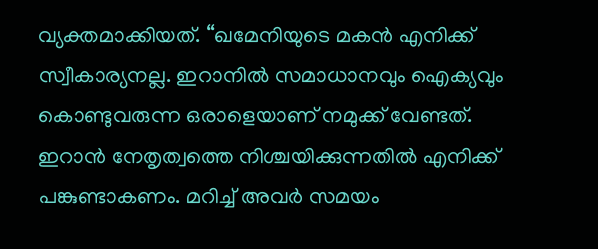വ്യക്തമാക്കിയത്. “ഖമേനിയുടെ മകൻ എനിക്ക് സ്വീകാര്യനല്ല. ഇറാനിൽ സമാധാനവും ഐക്യവും കൊണ്ടുവരുന്ന ഒരാളെയാണ് നമുക്ക് വേണ്ടത്. ഇറാൻ നേതൃത്വത്തെ നിശ്ചയിക്കുന്നതിൽ എനിക്ക് പങ്കുണ്ടാകണം. മറിച്ച് അവർ സമയം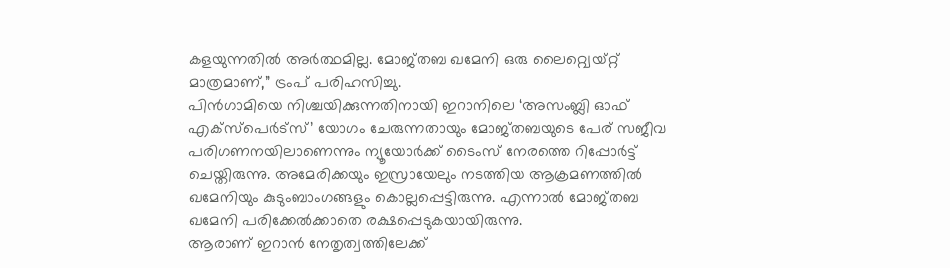കളയുന്നതിൽ അർത്ഥമില്ല. മോജ്തബ ഖമേനി ഒരു ലൈറ്റ്വെയ്റ്റ് മാത്രമാണ്,” ട്രംപ് പരിഹസിച്ചു.
പിൻഗാമിയെ നിശ്ചയിക്കുന്നതിനായി ഇറാനിലെ ‘അസംബ്ലി ഓഫ് എക്സ്പെർട്സ്’ യോഗം ചേരുന്നതായും മോജ്തബയുടെ പേര് സജീവ പരിഗണനയിലാണെന്നും ന്യൂയോർക്ക് ടൈംസ് നേരത്തെ റിപ്പോർട്ട് ചെയ്തിരുന്നു. അമേരിക്കയും ഇസ്രായേലും നടത്തിയ ആക്രമണത്തിൽ ഖമേനിയും കുടുംബാംഗങ്ങളും കൊല്ലപ്പെട്ടിരുന്നു. എന്നാൽ മോജ്തബ ഖമേനി പരിക്കേൽക്കാതെ രക്ഷപ്പെടുകയായിരുന്നു.
ആരാണ് ഇറാൻ നേതൃത്വത്തിലേക്ക്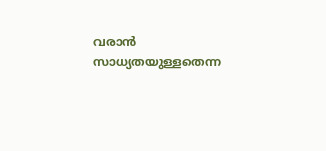വരാൻ സാധ്യതയുള്ളതെന്ന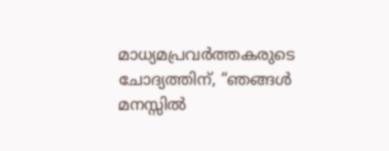മാധ്യമപ്രവർത്തകരുടെ ചോദ്യത്തിന്, “ഞങ്ങൾ മനസ്സിൽ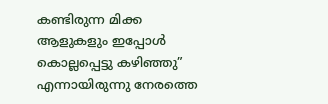കണ്ടിരുന്ന മിക്ക ആളുകളും ഇപ്പോൾ കൊല്ലപ്പെട്ടു കഴിഞ്ഞു” എന്നായിരുന്നു നേരത്തെ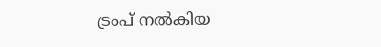ട്രംപ് നൽകിയ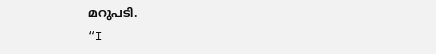മറുപടി.
“I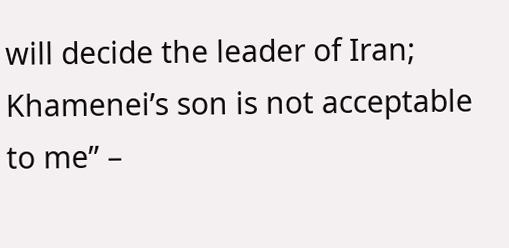will decide the leader of Iran; Khamenei’s son is not acceptable to me” –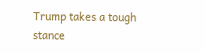Trump takes a tough stance